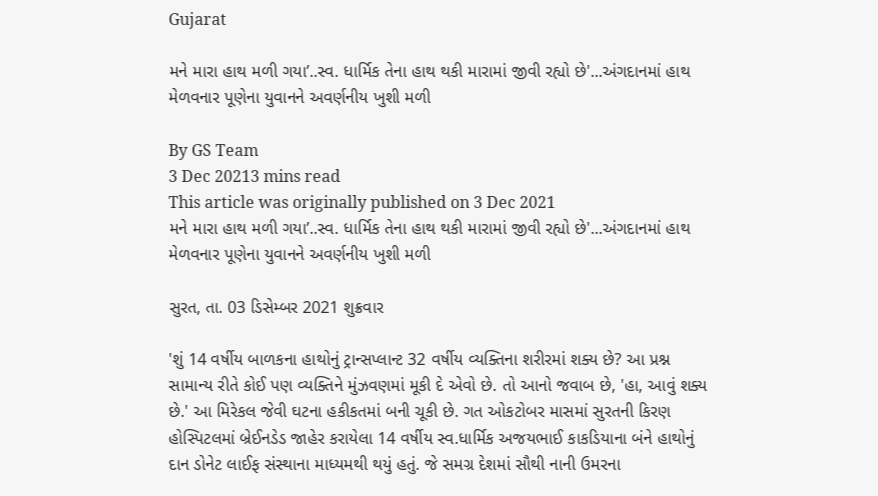Gujarat

મને મારા હાથ મળી ગયા’..સ્વ. ધાર્મિક તેના હાથ થકી મારામાં જીવી રહ્યો છે'...અંગદાનમાં હાથ મેળવનાર પૂણેના યુવાનને અવર્ણનીય ખુશી મળી

By GS Team
3 Dec 20213 mins read
This article was originally published on 3 Dec 2021
મને મારા હાથ મળી ગયા’..સ્વ. ધાર્મિક તેના હાથ થકી મારામાં જીવી રહ્યો છે'...અંગદાનમાં હાથ મેળવનાર પૂણેના યુવાનને અવર્ણનીય ખુશી મળી

સુરત, તા. 03 ડિસેમ્બર 2021 શુક્રવાર

'શું 14 વર્ષીય બાળકના હાથોનું ટ્રાન્સપ્લાન્ટ 32 વર્ષીય વ્યક્તિના શરીરમાં શક્ય છે? આ પ્રશ્ન સામાન્ય રીતે કોઈ પણ વ્યક્તિને મુંઝવણમાં મૂકી દે એવો છે. તો આનો જવાબ છે, 'હા, આવું શક્ય છે.' આ મિરેકલ જેવી ઘટના હકીકતમાં બની ચૂકી છે. ગત ઓકટોબર માસમાં સુરતની કિરણ હોસ્પિટલમાં બ્રેઈનડેડ જાહેર કરાયેલા 14 વર્ષીય સ્વ.ધાર્મિક અજયભાઈ કાકડિયાના બંને હાથોનું દાન ડોનેટ લાઈફ સંસ્થાના માધ્યમથી થયું હતું. જે સમગ્ર દેશમાં સૌથી નાની ઉમરના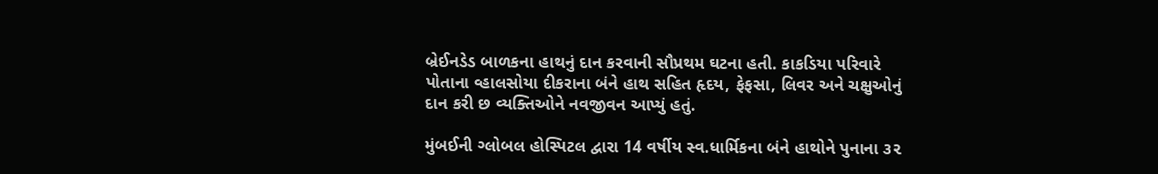બ્રેઈનડેડ બાળકના હાથનું દાન કરવાની સૌપ્રથમ ઘટના હતી. કાકડિયા પરિવારે પોતાના વ્હાલસોયા દીકરાના બંને હાથ સહિત હૃદય, ફેફસા, લિવર અને ચક્ષુઓનું દાન કરી છ વ્યક્તિઓને નવજીવન આપ્યું હતું.

મુંબઈની ગ્લોબલ હોસ્પિટલ દ્વારા 14 વર્ષીય સ્વ.ધાર્મિકના બંને હાથોને પુનાના ૩૨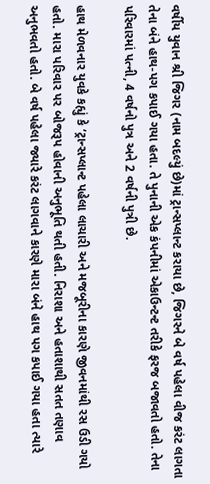વર્ષીય યુવાન શ્રી જિગર (નામ બદલ્યું છે)માં ટ્રાન્સપ્લાન્ટ કરાયા છે, જિગરને બે વર્ષ પહેલા વીજ કરંટ લાગતા તેના બંને હાથ-પગ કપાઈ ગયા હતા. તે પુનાની એક કંપનીમાં એકાઉન્ટન્ટ તરીકે ફરજ બજાવતો હતો. તેના પરિવારમાં પત્ની, 4 વર્ષનો પુત્ર અને 2 વર્ષની પુત્રી છે.

હાથ મેળવનાર યુવકે કહ્યું કે ‘ટ્રાન્સપ્લાન્ટ પહેલા લાચારી અને મજબૂરીના કારણે જીવનમાંથી રસ ઉડી ગયો હતો. મારા પરિવાર પર બોજરૂપ હોવાની અનુભૂતિ થતી હતી. નિરાશા અને હતાશાથી સતત તણાવ અનુભવતો હતો. બે વર્ષ પહેલા જ્યારે કરંટ લાગવાને કારણે મારા બંને હાથ પગ કપાઈ ગયા હતા ત્યારે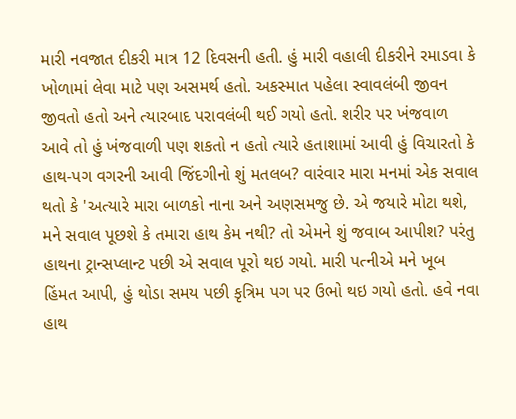મારી નવજાત દીકરી માત્ર 12 દિવસની હતી. હું મારી વહાલી દીકરીને રમાડવા કે ખોળામાં લેવા માટે પણ અસમર્થ હતો. અકસ્માત પહેલા સ્વાવલંબી જીવન જીવતો હતો અને ત્યારબાદ પરાવલંબી થઈ ગયો હતો. શરીર પર ખંજવાળ આવે તો હું ખંજવાળી પણ શકતો ન હતો ત્યારે હતાશામાં આવી હું વિચારતો કે હાથ-પગ વગરની આવી જિંદગીનો શું મતલબ? વારંવાર મારા મનમાં એક સવાલ થતો કે 'અત્યારે મારા બાળકો નાના અને અણસમજુ છે. એ જયારે મોટા થશે, મને સવાલ પૂછશે કે તમારા હાથ કેમ નથી? તો એમને શું જવાબ આપીશ? પરંતુ હાથના ટ્રાન્સપ્લાન્ટ પછી એ સવાલ પૂરો થઇ ગયો. મારી પત્નીએ મને ખૂબ હિંમત આપી, હું થોડા સમય પછી કૃત્રિમ પગ પર ઉભો થઇ ગયો હતો. હવે નવા હાથ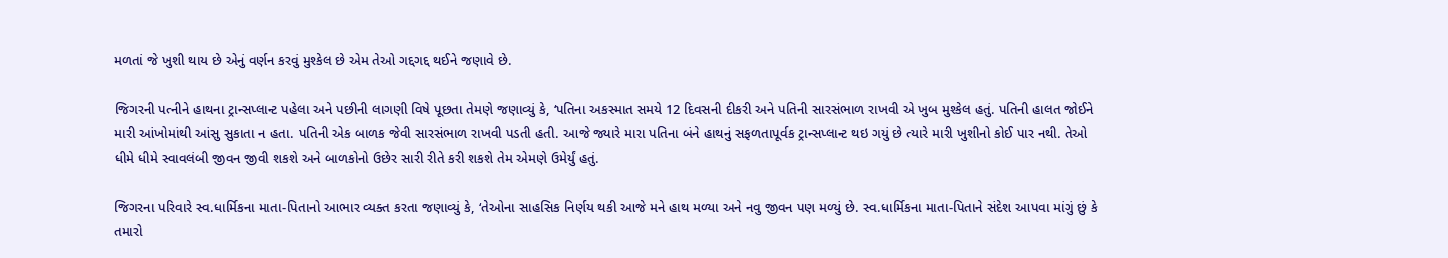મળતાં જે ખુશી થાય છે એનું વર્ણન કરવું મુશ્કેલ છે એમ તેઓ ગદ્દગદ્દ થઈને જણાવે છે.

જિગરની પત્નીને હાથના ટ્રાન્સપ્લાન્ટ પહેલા અને પછીની લાગણી વિષે પૂછતા તેમણે જણાવ્યું કે, ‘પતિના અકસ્માત સમયે 12 દિવસની દીકરી અને પતિની સારસંભાળ રાખવી એ ખુબ મુશ્કેલ હતું. પતિની હાલત જોઈને મારી આંખોમાંથી આંસુ સુકાતા ન હતા. પતિની એક બાળક જેવી સારસંભાળ રાખવી પડતી હતી. આજે જ્યારે મારા પતિના બંને હાથનું સફળતાપૂર્વક ટ્રાન્સપ્લાન્ટ થઇ ગયું છે ત્યારે મારી ખુશીનો કોઈ પાર નથી. તેઓ ધીમે ધીમે સ્વાવલંબી જીવન જીવી શકશે અને બાળકોનો ઉછેર સારી રીતે કરી શકશે તેમ એમણે ઉમેર્યું હતું.

જિગરના પરિવારે સ્વ.ધાર્મિકના માતા-પિતાનો આભાર વ્યક્ત કરતા જણાવ્યું કે, ‘તેઓના સાહસિક નિર્ણય થકી આજે મને હાથ મળ્યા અને નવુ જીવન પણ મળ્યું છે. સ્વ.ધાર્મિકના માતા-પિતાને સંદેશ આપવા માંગું છું કે તમારો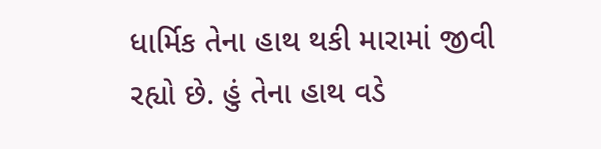ધાર્મિક તેના હાથ થકી મારામાં જીવી રહ્યો છે. હું તેના હાથ વડે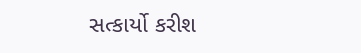સત્કાર્યો કરીશ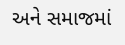અને સમાજમાં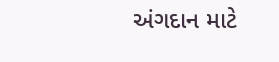અંગદાન માટે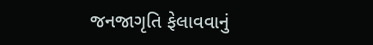જનજાગૃતિ ફેલાવવાનું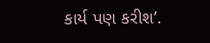કાર્ય પણ કરીશ’.